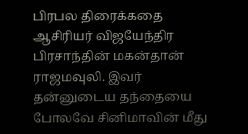பிரபல திரைக்கதை ஆசிரியர் விஜயேந்திர பிரசாந்தின் மகன்தான் ராஜமவுலி. இவர் தன்னுடைய தந்தையை போலவே சினிமாவின் மீது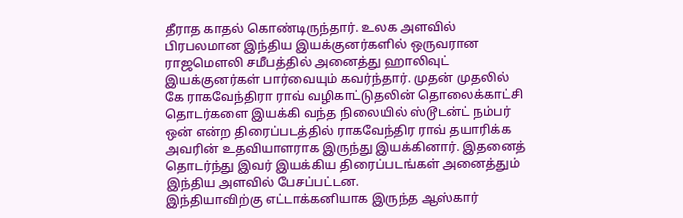தீராத காதல் கொண்டிருந்தார். உலக அளவில் பிரபலமான இந்திய இயக்குனர்களில் ஒருவரான ராஜமௌலி சமீபத்தில் அனைத்து ஹாலிவுட் இயக்குனர்கள் பார்வையும் கவர்ந்தார். முதன் முதலில் கே ராகவேந்திரா ராவ் வழிகாட்டுதலின் தொலைக்காட்சி தொடர்களை இயக்கி வந்த நிலையில் ஸ்டூடன்ட் நம்பர் ஒன் என்ற திரைப்படத்தில் ராகவேந்திர ராவ் தயாரிக்க அவரின் உதவியாளராக இருந்து இயக்கினார். இதனைத் தொடர்ந்து இவர் இயக்கிய திரைப்படங்கள் அனைத்தும் இந்திய அளவில் பேசப்பட்டன.
இந்தியாவிற்கு எட்டாக்கனியாக இருந்த ஆஸ்கார்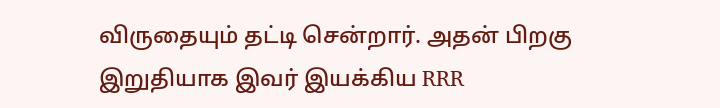விருதையும் தட்டி சென்றார். அதன் பிறகு இறுதியாக இவர் இயக்கிய RRR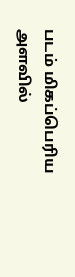படம் மிகப்பெரிய அளவில்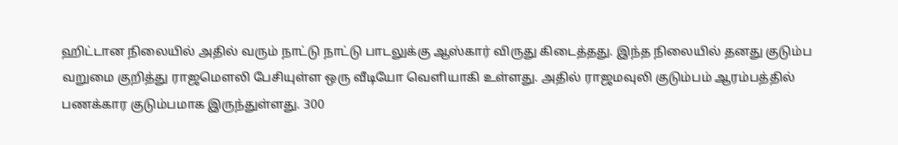ஹிட்டான நிலையில் அதில் வரும் நாட்டு நாட்டு பாடலுக்கு ஆஸ்கார் விருது கிடைத்தது. இந்த நிலையில் தனது குடும்ப வறுமை குறித்து ராஜமௌலி பேசியுள்ள ஒரு வீடியோ வெளியாகி உள்ளது. அதில் ராஜமவுலி குடும்பம் ஆரம்பத்தில் பணக்கார குடும்பமாக இருந்துள்ளது. 300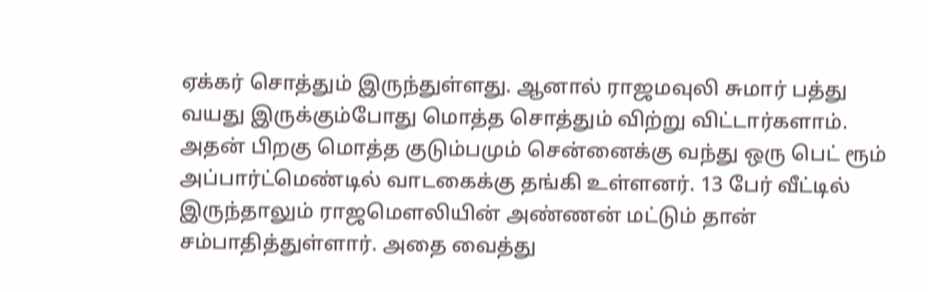ஏக்கர் சொத்தும் இருந்துள்ளது. ஆனால் ராஜமவுலி சுமார் பத்து வயது இருக்கும்போது மொத்த சொத்தும் விற்று விட்டார்களாம்.
அதன் பிறகு மொத்த குடும்பமும் சென்னைக்கு வந்து ஒரு பெட் ரூம் அப்பார்ட்மெண்டில் வாடகைக்கு தங்கி உள்ளனர். 13 பேர் வீட்டில் இருந்தாலும் ராஜமௌலியின் அண்ணன் மட்டும் தான் சம்பாதித்துள்ளார். அதை வைத்து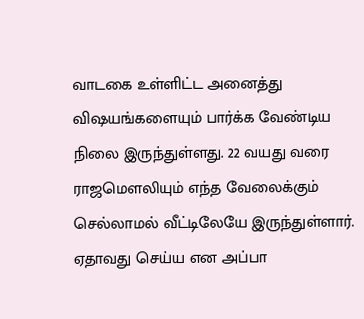வாடகை உள்ளிட்ட அனைத்து விஷயங்களையும் பார்க்க வேண்டிய நிலை இருந்துள்ளது. 22 வயது வரை ராஜமௌலியும் எந்த வேலைக்கும் செல்லாமல் வீட்டிலேயே இருந்துள்ளார். ஏதாவது செய்ய என அப்பா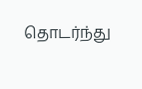தொடர்ந்து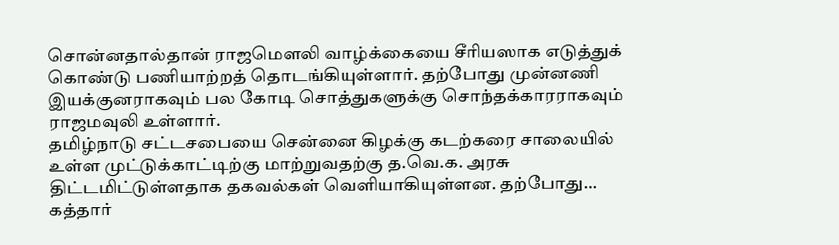சொன்னதால்தான் ராஜமௌலி வாழ்க்கையை சீரியஸாக எடுத்துக் கொண்டு பணியாற்றத் தொடங்கியுள்ளார். தற்போது முன்னணி இயக்குனராகவும் பல கோடி சொத்துகளுக்கு சொந்தக்காரராகவும் ராஜமவுலி உள்ளார்.
தமிழ்நாடு சட்டசபையை சென்னை கிழக்கு கடற்கரை சாலையில் உள்ள முட்டுக்காட்டிற்கு மாற்றுவதற்கு த.வெ.க. அரசு திட்டமிட்டுள்ளதாக தகவல்கள் வெளியாகியுள்ளன. தற்போது…
கத்தார்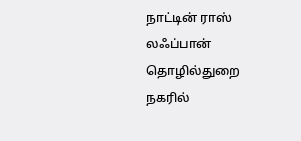நாட்டின் ராஸ் லஃப்பான் தொழில்துறை நகரில்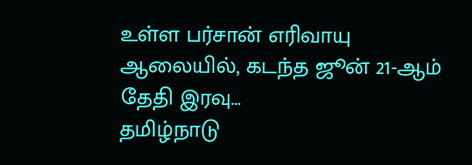உள்ள பர்சான் எரிவாயு ஆலையில், கடந்த ஜூன் 21-ஆம் தேதி இரவு…
தமிழ்நாடு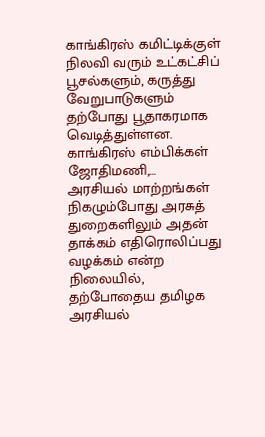காங்கிரஸ் கமிட்டிக்குள் நிலவி வரும் உட்கட்சிப் பூசல்களும், கருத்து வேறுபாடுகளும் தற்போது பூதாகரமாக வெடித்துள்ளன. காங்கிரஸ் எம்பிக்கள் ஜோதிமணி,…
அரசியல் மாற்றங்கள் நிகழும்போது அரசுத் துறைகளிலும் அதன் தாக்கம் எதிரொலிப்பது வழக்கம் என்ற நிலையில், தற்போதைய தமிழக அரசியல்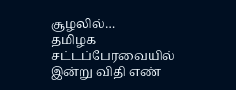சூழலில்…
தமிழக சட்டப்பேரவையில் இன்று விதி எண்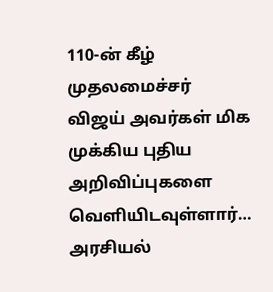110-ன் கீழ் முதலமைச்சர் விஜய் அவர்கள் மிக முக்கிய புதிய அறிவிப்புகளை வெளியிடவுள்ளார்…
அரசியல்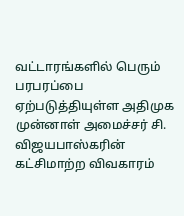வட்டாரங்களில் பெரும் பரபரப்பை ஏற்படுத்தியுள்ள அதிமுக முன்னாள் அமைச்சர் சி. விஜயபாஸ்கரின் கட்சிமாற்ற விவகாரம்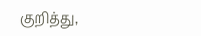குறித்து,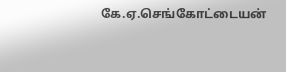கே.ஏ.செங்கோட்டையன்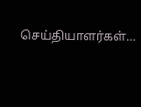செய்தியாளர்கள்…